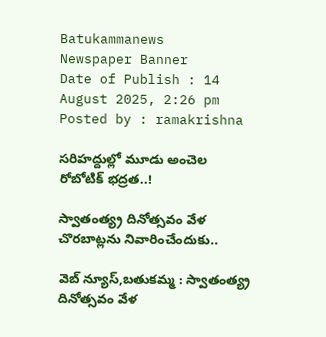Batukammanews
Newspaper Banner
Date of Publish : 14 August 2025, 2:26 pm Posted by : ramakrishna

సరిహద్దుల్లో మూడు అంచెల రోబోటిక్ భద్రత..!

స్వాతంత్య్ర దినోత్సవం వేళ చొరబాట్లను నివారించేందుకు..

వెబ్ న్యూస్,బతుకమ్మ : స్వాతంత్య్ర దినోత్సవం వేళ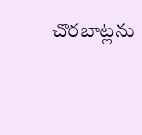చొరబాట్లను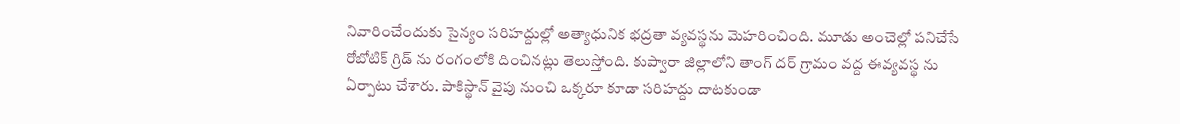నివారించేందుకు సైన్యం సరిహద్దుల్లో అత్యాధునిక భద్రతా వ్యవస్థను మెహరించింది. మూడు అంచెల్లో పనిచేసే రోబోటిక్ గ్రిడ్ ను రంగంలోకి దించినట్లు తెలుస్తోంది. కుప్వారా జిల్లాలోని తాంగ్ దర్ గ్రామం వద్ద ఈవ్యవస్థ ను ఏర్పాటు చేశారు. పాకిస్థాన్ వైపు నుంచి ఒక్కరూ కూడా సరిహద్దు దాటకుండా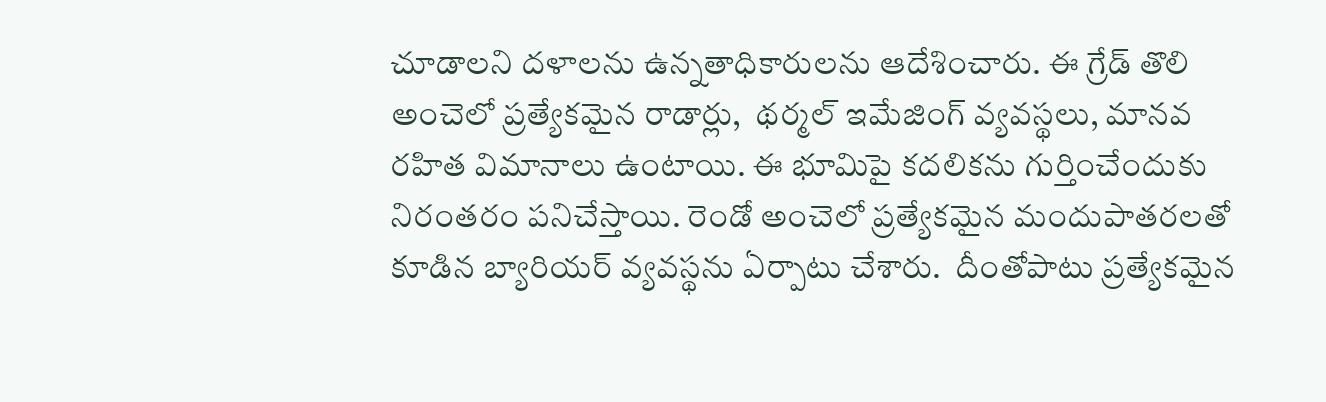చూడాలని దళాలను ఉన్నతాధికారులను ఆదేశించారు. ఈ గ్రేడ్ తొలి అంచెలో ప్రత్యేకమైన రాడార్లు,  థర్మల్ ఇమేజింగ్ వ్యవస్థలు, మానవ రహిత విమానాలు ఉంటాయి. ఈ భూమిపై కదలికను గుర్తించేందుకు నిరంతరం పనిచేస్తాయి. రెండో అంచెలో ప్రత్యేకమైన మందుపాతరలతో కూడిన బ్యారియర్ వ్యవస్థను ఏర్పాటు చేశారు.  దీంతోపాటు ప్రత్యేకమైన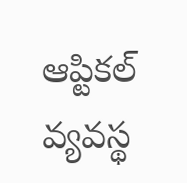ఆప్టికల్ వ్యవస్థ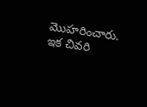మొహరించారు. ఇక చివరి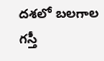దశలో బలగాల గస్తీ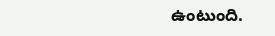ఉంటుంది.